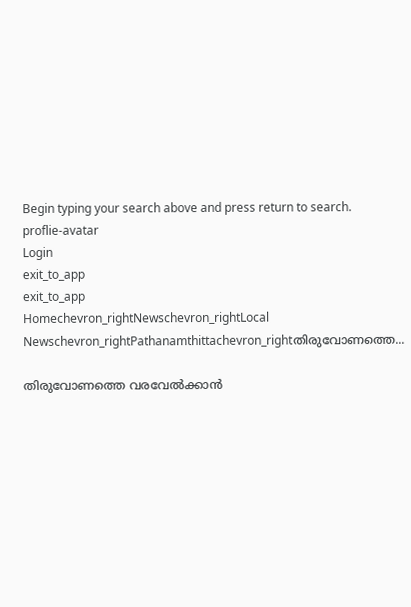Begin typing your search above and press return to search.
proflie-avatar
Login
exit_to_app
exit_to_app
Homechevron_rightNewschevron_rightLocal Newschevron_rightPathanamthittachevron_rightതിരുവോണത്തെ...

തിരുവോണത്തെ വരവേല്‍ക്കാൻ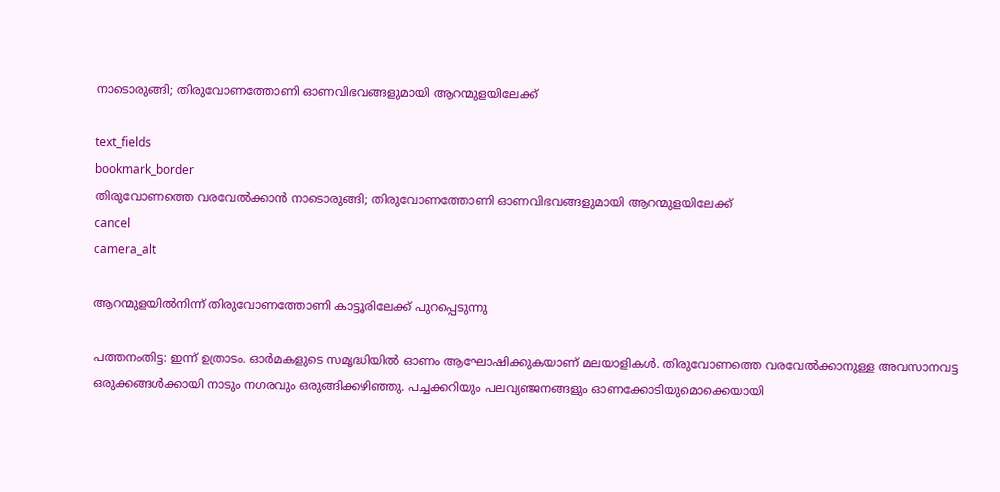നാടൊരുങ്ങി; തിരുവോണത്തോണി ഓണവിഭവങ്ങളുമായി ആറന്മുളയിലേക്ക്

text_fields
bookmark_border
തിരുവോണത്തെ വരവേല്‍ക്കാൻ നാടൊരുങ്ങി; തിരുവോണത്തോണി ഓണവിഭവങ്ങളുമായി ആറന്മുളയിലേക്ക്
cancel
camera_alt

ആറന്മുളയിൽനിന്ന് തിരുവോണത്തോണി കാട്ടൂരിലേക്ക് പുറപ്പെടുന്നു

പത്തനംതിട്ട: ഇന്ന് ഉത്രാടം. ഓർമകളുടെ സമൃദ്ധിയിൽ ഓണം ആഘോഷിക്കുകയാണ് മലയാളികൾ. തിരുവോണത്തെ വരവേല്‍ക്കാനുള്ള അവസാനവട്ട ഒരുക്കങ്ങള്‍ക്കായി നാടും നഗരവും ഒരുങ്ങിക്കഴിഞ്ഞു. പച്ചക്കറിയും പലവ്യഞ്ജനങ്ങളും ഓണക്കോടിയുമൊക്കെയായി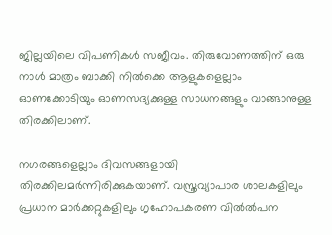ജില്ലയിലെ വിപണികൾ സജീവം. തിരുവോണത്തിന് ഒരു നാൾ മാത്രം ബാക്കി നിൽക്കെ ആളുകളെല്ലാം ഓണക്കോടിയും ഓണസദ്യക്കുള്ള സാധനങ്ങളും വാങ്ങാനുള്ള തിരക്കിലാണ്.

നഗരങ്ങളെല്ലാം ദിവസങ്ങളായി തിരക്കിലമർന്നിരിക്കുകയാണ്. വസ്ത്രവ്യാപാര ശാലകളിലും പ്രധാന മാർക്കറ്റുകളിലും ഗൃഹോപകരണ വിൽൽപന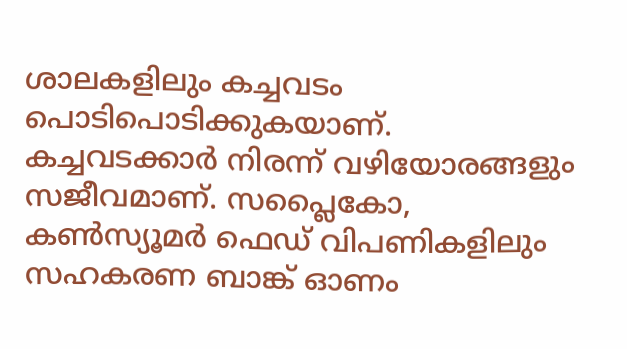ശാലകളിലും കച്ചവടം പൊടിപൊടിക്കുകയാണ്. കച്ചവടക്കാർ നിരന്ന് വഴിയോരങ്ങളും സജീവമാണ്. സപ്ലൈകോ, കൺസ്യൂമർ ഫെഡ് വിപണികളിലും സഹകരണ ബാങ്ക് ഓണം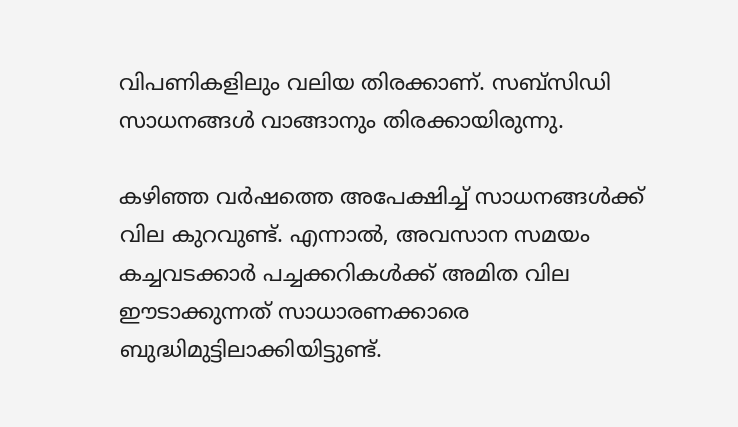വിപണികളിലും വലിയ തിരക്കാണ്. സബ്സിഡി സാധനങ്ങൾ വാങ്ങാനും തിരക്കായിരുന്നു.

കഴിഞ്ഞ വർഷത്തെ അപേക്ഷിച്ച് സാധനങ്ങൾക്ക് വില കുറവുണ്ട്. എന്നാൽ, അവസാന സമയം കച്ചവടക്കാർ പച്ചക്കറികൾക്ക് അമിത വില ഈടാക്കുന്നത് സാധാരണക്കാരെ ബുദ്ധിമുട്ടിലാക്കിയിട്ടുണ്ട്.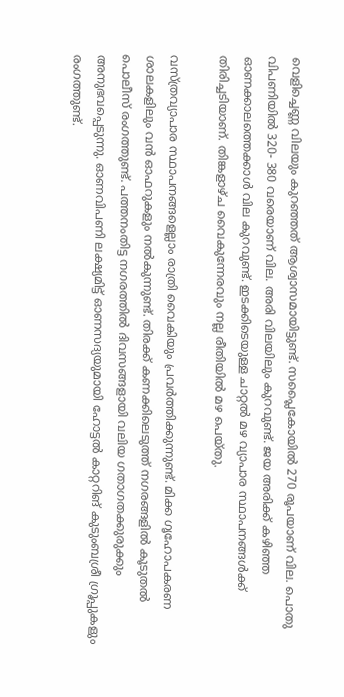വെളിച്ചെണ്ണ വിലയും കുറഞ്ഞത് ആശ്വാസമായിട്ടുണ്ട്. സപ്ലൈകോയിൽ 270 രൂപയാണ് വില. പൊതു വിപണിയിൽ 320- 380 വരെയാണ് വില. അരി വിലയിലും കുറവുണ്ട്. ജയ അരിക്ക് കഴിഞ്ഞ ഓണക്കാലത്തെക്കാൾ വില കുറവുണ്ട്. ഇടക്കിടെയുള്ള ചാറ്റൽ മഴ വ്യാപാര സ്ഥാപനങ്ങൾക്ക് തിരിച്ചടിയാണ്. തിങ്കളാഴ്ച വൈകുന്നേരവും നല്ല രീതിയിൽ മഴ പെയ്തു.

വസ്ത്രവ്യാപാര സ്ഥാപനങ്ങളെല്ലാം രാത്രി വൈകിയും പ്രവർത്തിക്കുന്നുണ്ട്. മിക്ക ഗൃഹോപകരണ ശാലകളിലും വൻ ഓഫറുകളും നൽകുന്നുണ്ട്. തിരക്ക് കണക്കിലെടുത്ത് നഗരങ്ങളിൽ കൂടുതൽ പൊലീസ് രംഗത്തുണ്ട്. പത്തനംതിട്ട നഗരത്തിൽ ദിവസങ്ങളായി വലിയ ഗതാഗതക്കുരുക്കും അനുഭവപ്പെടുന്നു. ഓണവിപണി ലക്ഷ്യമിട്ട് ഓണസദ്യയുമായി ഹോട്ടൽ കാറ്ററിങ് കുടുംബശ്രീ ഗ്രൂപ്പുകളും രംഗത്തുണ്ട്.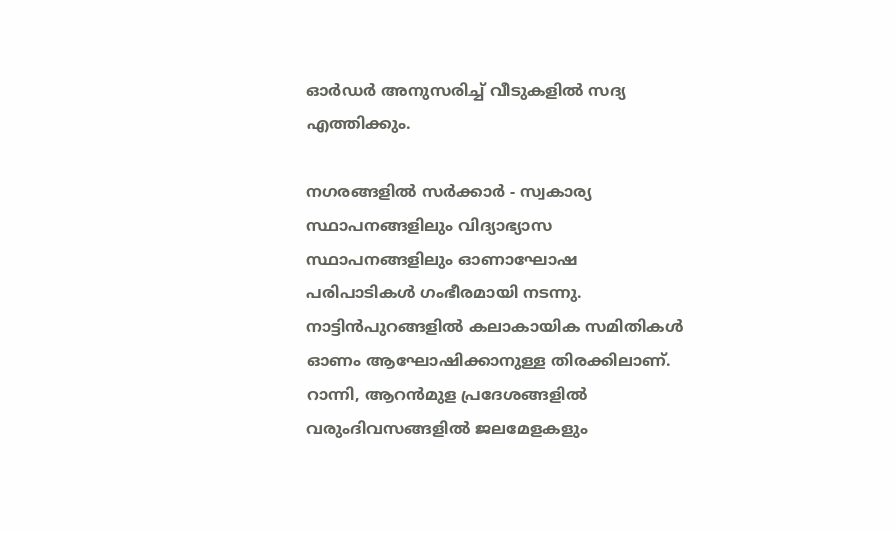ഓർഡർ അനുസരിച്ച് വീടുകളിൽ സദ്യ എത്തിക്കും.

നഗരങ്ങളിൽ സർക്കാർ - സ്വകാര്യ സ്ഥാപനങ്ങളിലും വിദ്യാഭ്യാസ സ്ഥാപനങ്ങളിലും ഓണാഘോഷ പരിപാടികൾ ഗംഭീരമായി നടന്നു. നാട്ടിൻപുറങ്ങളിൽ കലാകായിക സമിതികൾ ഓണം ആഘോഷിക്കാനുള്ള തിരക്കിലാണ്. റാന്നി, ആറൻമുള പ്രദേശങ്ങളിൽ വരുംദിവസങ്ങളിൽ ജലമേളകളും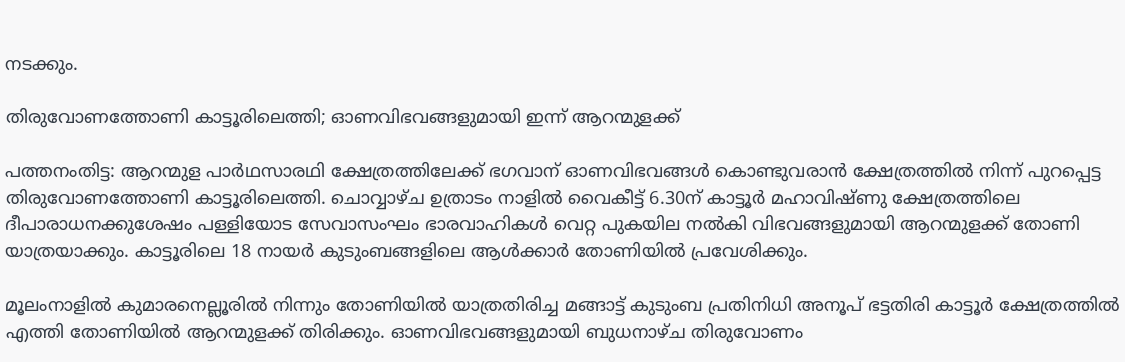നടക്കും.

തിരുവോണത്തോണി കാട്ടൂരിലെത്തി; ഓണവിഭവങ്ങളുമായി ഇന്ന് ആറന്മുളക്ക്

പത്തനംതിട്ട: ആറന്മുള പാർഥസാരഥി ക്ഷേത്രത്തിലേക്ക് ഭഗവാന് ഓണവിഭവങ്ങൾ കൊണ്ടുവരാൻ ക്ഷേത്രത്തിൽ നിന്ന് പുറപ്പെട്ട തിരുവോണത്തോണി കാട്ടൂരിലെത്തി. ചൊവ്വാഴ്ച ഉത്രാടം നാളിൽ വൈകീട്ട് 6.30ന് കാട്ടൂർ മഹാവിഷ്ണു ക്ഷേത്രത്തിലെ ദീപാരാധനക്കുശേഷം പള്ളിയോട സേവാസംഘം ഭാരവാഹികൾ വെറ്റ പുകയില നൽകി വിഭവങ്ങളുമായി ആറന്മുളക്ക് തോണി യാത്രയാക്കും. കാട്ടൂരിലെ 18 നായർ കുടുംബങ്ങളിലെ ആൾക്കാർ തോണിയിൽ പ്രവേശിക്കും.

മൂലംനാളിൽ കുമാരനെല്ലൂരിൽ നിന്നും തോണിയിൽ യാത്രതിരിച്ച മങ്ങാട്ട് കുടുംബ പ്രതിനിധി അനൂപ് ഭട്ടതിരി കാട്ടൂർ ക്ഷേത്രത്തിൽ എത്തി തോണിയിൽ ആറന്മുളക്ക് തിരിക്കും. ഓണവിഭവങ്ങളുമായി ബുധനാഴ്ച തിരുവോണം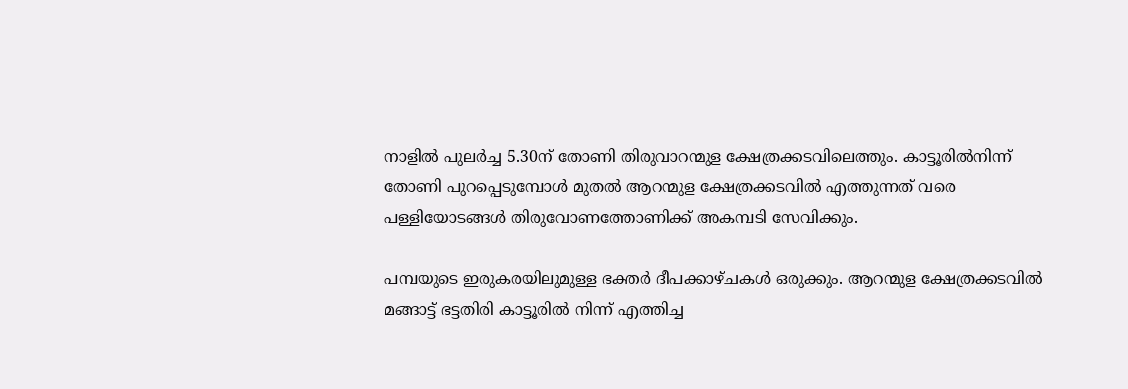നാളിൽ പുലർച്ച 5.30ന് തോണി തിരുവാറന്മുള ക്ഷേത്രക്കടവിലെത്തും. കാട്ടൂരിൽനിന്ന് തോണി പുറപ്പെടുമ്പോൾ മുതൽ ആറന്മുള ക്ഷേത്രക്കടവിൽ എത്തുന്നത് വരെ പള്ളിയോടങ്ങൾ തിരുവോണത്തോണിക്ക് അകമ്പടി സേവിക്കും.

പമ്പയുടെ ഇരുകരയിലുമുള്ള ഭക്തർ ദീപക്കാഴ്ചകൾ ഒരുക്കും. ആറന്മുള ക്ഷേത്രക്കടവിൽ മങ്ങാട്ട് ഭട്ടതിരി കാട്ടൂരിൽ നിന്ന് എത്തിച്ച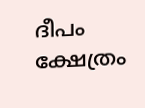ദീപം ക്ഷേത്രം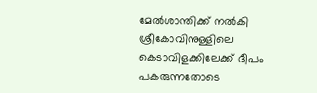മേൽശാന്തിക്ക് നൽകി ശ്രീകോവിനുള്ളിലെ കെടാവിളക്കിലേക്ക് ദീപം പകരുന്നതോടെ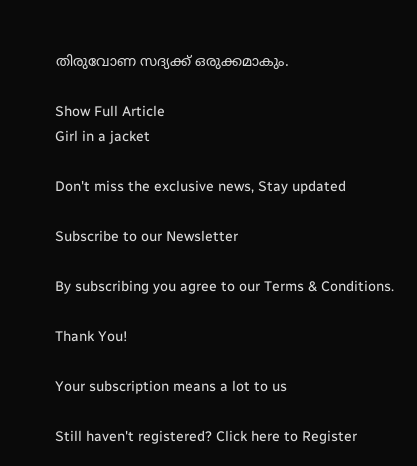തിരുവോണ സദ്യക്ക് ഒരുക്കമാകും.

Show Full Article
Girl in a jacket

Don't miss the exclusive news, Stay updated

Subscribe to our Newsletter

By subscribing you agree to our Terms & Conditions.

Thank You!

Your subscription means a lot to us

Still haven't registered? Click here to Register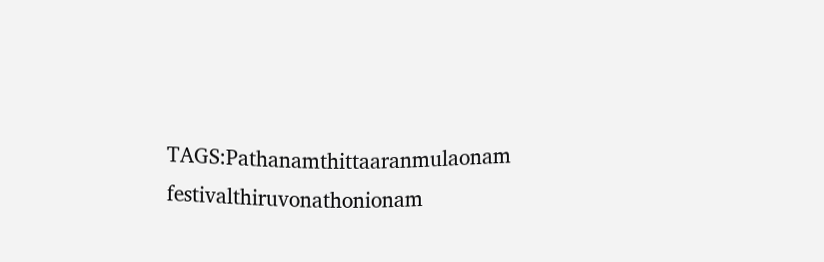TAGS:Pathanamthittaaranmulaonam festivalthiruvonathonionam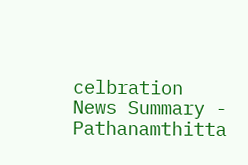celbration
News Summary - Pathanamthitta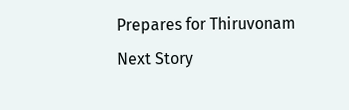Prepares for Thiruvonam
Next Story